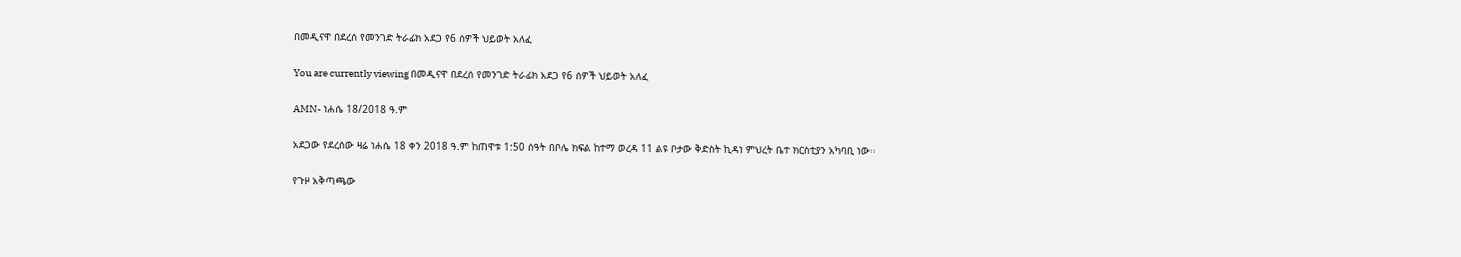በመዲናዋ በደረሰ የመንገድ ትራፊክ አደጋ የ6 ሰዎች ህይወት አለፈ

You are currently viewing በመዲናዋ በደረሰ የመንገድ ትራፊክ አደጋ የ6 ሰዎች ህይወት አለፈ

AMN- ነሐሴ 18/2018 ዓ.ም

አደጋው የደረሰው ዛሬ ነሐሴ 18 ቀን 2018 ዓ.ም ከጠዋቱ 1:50 ሰዓት በቦሌ ክፍል ከተማ ወረዳ 11 ልዩ ቦታው ቅድስት ኪዳነ ምህረት ቤተ ክርስቲያን አካባቢ ነው፡፡

የጉዞ አቅጣጫው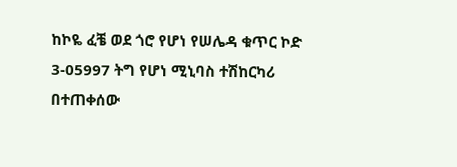ከኮዬ ፈቼ ወደ ጎሮ የሆነ የሠሌዳ ቁጥር ኮድ 3-05997 ትግ የሆነ ሚኒባስ ተሽከርካሪ በተጠቀሰው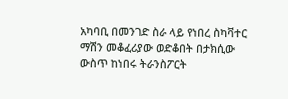አካባቢ በመንገድ ስራ ላይ የነበረ ስካቫተር ማሽን መቆፈሪያው ወድቆበት በታክሲው ውስጥ ከነበሩ ትራንስፖርት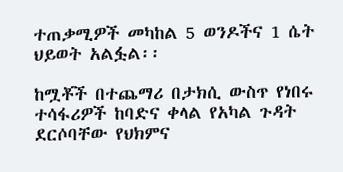ተጠቃሚዎች መካከል 5 ወንዶችና 1 ሴት ህይወት አልፏል፡፡

ከሟቾች በተጨማሪ በታክሲ ውስጥ የነበሩ ተሳፋሪዎች ከባድና ቀላል የአካል ጉዳት ደርሶባቸው የህክምና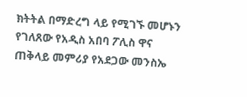ክትትል በማድረግ ላይ የሚገኙ መሆኑን የገለጸው የአዲስ አበባ ፖሊስ ዋና ጠቅላይ መምሪያ የአደጋው መንስኤ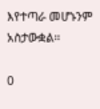እየተጣራ መሆኑንም አስታውቋል፡፡

0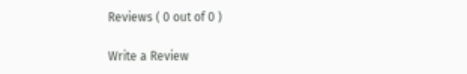Reviews ( 0 out of 0 )

Write a Review